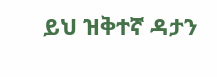ይህ ዝቅተኛ ዳታን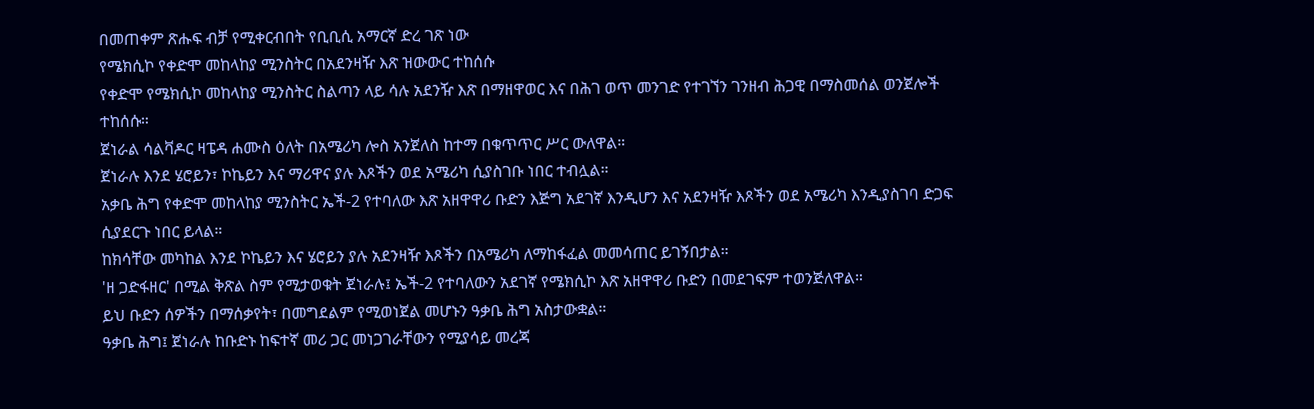በመጠቀም ጽሑፍ ብቻ የሚቀርብበት የቢቢሲ አማርኛ ድረ ገጽ ነው
የሜክሲኮ የቀድሞ መከላከያ ሚንስትር በአደንዛዥ እጽ ዝውውር ተከሰሱ
የቀድሞ የሜክሲኮ መከላከያ ሚንስትር ስልጣን ላይ ሳሉ አደንዥ እጽ በማዘዋወር እና በሕገ ወጥ መንገድ የተገኘን ገንዘብ ሕጋዊ በማስመሰል ወንጀሎች ተከሰሱ።
ጀነራል ሳልቫዶር ዛፔዳ ሐሙስ ዕለት በአሜሪካ ሎስ አንጀለስ ከተማ በቁጥጥር ሥር ውለዋል።
ጀነራሉ እንደ ሄሮይን፣ ኮኬይን እና ማሪዋና ያሉ እጾችን ወደ አሜሪካ ሲያስገቡ ነበር ተብሏል።
አቃቤ ሕግ የቀድሞ መከላከያ ሚንስትር ኤች-2 የተባለው እጽ አዘዋዋሪ ቡድን እጅግ አደገኛ እንዲሆን እና አደንዛዥ እጾችን ወደ አሜሪካ እንዲያስገባ ድጋፍ ሲያደርጉ ነበር ይላል።
ከክሳቸው መካከል እንደ ኮኬይን እና ሄሮይን ያሉ አደንዛዥ እጾችን በአሜሪካ ለማከፋፈል መመሳጠር ይገኝበታል።
'ዘ ጋድፋዘር' በሚል ቅጽል ስም የሚታወቁት ጀነራሉ፤ ኤች-2 የተባለውን አደገኛ የሜክሲኮ እጽ አዘዋዋሪ ቡድን በመደገፍም ተወንጅለዋል።
ይህ ቡድን ሰዎችን በማሰቃየት፣ በመግደልም የሚወነጀል መሆኑን ዓቃቤ ሕግ አስታውቋል።
ዓቃቤ ሕግ፤ ጀነራሉ ከቡድኑ ከፍተኛ መሪ ጋር መነጋገራቸውን የሚያሳይ መረጃ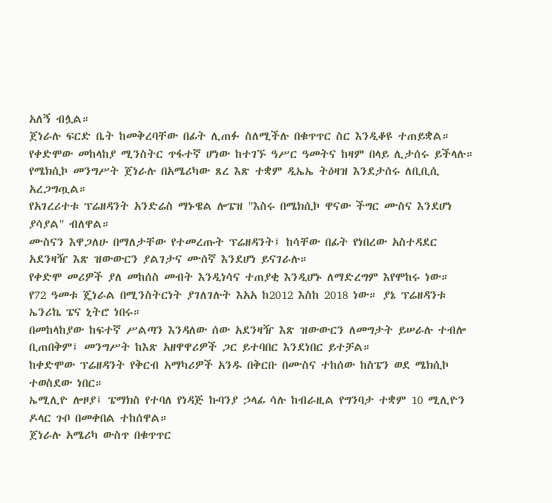አለኝ ብሏል።
ጀነራሉ ፍርድ ቤት ከመቅረባቸው በፊት ሊጠፉ ስለሚችሉ በቁጥጥር ስር እንዲቆዩ ተጠይቋል።
የቀድሞው መከላከያ ሚንስትር ጥፋተኛ ሆነው ከተገኙ ዓሥር ዓመትና ከዛም በላይ ሊታሰሩ ይችላሉ።
የሜክሲኮ መንግሥት ጀነራሉ በአሜሪካው ጸረ እጽ ተቋም ዲኤኤ ትዕዛዝ እንደታሰሩ ለቢቢሲ አረጋግጧል።
የአገረሪተቱ ፕሬዘዳንት አንድሬስ ማኑዌል ሎፔዝ "እስሩ በሜክሲኮ ዋናው ችግር ሙስና እንደሆነ ያሳያል" ብለዋል።
ሙስናን እዋጋለሁ በማለታቸው የተመረጡት ፕሬዘዳንት፤ ከሳቸው በፊት የነበረው አስተዳደር አደንዛዥ እጽ ዝውውርን ያልገታና ሙሰኛ እንደሆነ ይናገራሉ።
የቀድሞ መሪዎች ያለ መከሰስ መብት እንዲነሳና ተጠያቂ እንዲሆኑ ለማድረግም እየሞከሩ ነው።
የ72 ዓመቱ ጄነራል በሚንስትርነት ያገለገሉት እአአ ከ2012 እስከ 2018 ነው። ያኔ ፕሬዘዳንቱ ኤንሪኬ ፔና ኒትሮ ነበሩ።
በመከላከያው ከፍተኛ ሥልጣን እንዳለው ሰው አደንዛዥ እጽ ዝውውርን ለመግታት ይሠራሉ ተብሎ ቢጠበቅም፤ መንግሥት ከእጽ አዘዋዋሪዎች ጋር ይተባበር እንደነበር ይተቻል።
ከቀድሞው ፕሬዘዳንት የቅርብ አማካሪዎች አንዱ በቅርቡ በሙስና ተከሰው ከስፔን ወደ ሜክሲኮ ተወስደው ነበር።
ኤሚሊዮ ሎዞያ፤ ፔማክስ የተባለ የነዳጅ ኩባንያ ኃላፊ ሳሉ ከብራዚል የግንባታ ተቋም 10 ሚሊዮን ዶላር ጉቦ በመቀበል ተከሰዋል።
ጀነራሉ አሜሪካ ውስጥ በቁጥጥር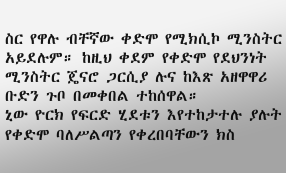ስር የዋሉ ብቸኛው ቀድሞ የሚክሲኮ ሚንስትር አይደሉም። ከዚህ ቀደም የቀድሞ የደህንነት ሚንስትር ጄናሮ ጋርሲያ ሉና ከእጽ አዘዋዋሪ ቡድን ጉቦ በመቀበል ተከሰዋል።
ኒው ዮርክ የፍርድ ሂደቱን እየተከታተሉ ያሉት የቀድሞ ባለሥልጣን የቀረበባቸውን ክስ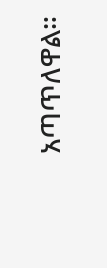አጣጥለዋል።